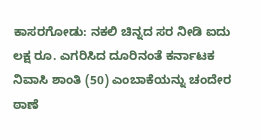ಕಾಸರಗೋಡು: ನಕಲಿ ಚಿನ್ನದ ಸರ ನೀಡಿ ಐದು ಲಕ್ಷ ರೂ. ಎಗರಿಸಿದ ದೂರಿನಂತೆ ಕರ್ನಾಟಕ ನಿವಾಸಿ ಶಾಂತಿ (50) ಎಂಬಾಕೆಯನ್ನು ಚಂದೇರ ಠಾಣೆ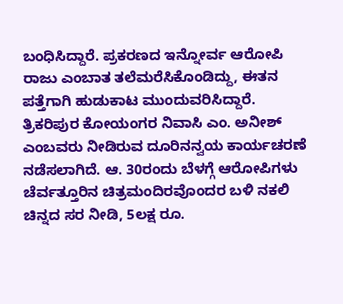ಬಂಧಿಸಿದ್ದಾರೆ. ಪ್ರಕರಣದ ಇನ್ನೋರ್ವ ಆರೋಪಿ ರಾಜು ಎಂಬಾತ ತಲೆಮರೆಸಿಕೊಂಡಿದ್ದು, ಈತನ ಪತ್ತೆಗಾಗಿ ಹುಡುಕಾಟ ಮುಂದುವರಿಸಿದ್ದಾರೆ.
ತ್ರಿಕರಿಪುರ ಕೋಯಂಗರ ನಿವಾಸಿ ಎಂ. ಅನೀಶ್ ಎಂಬವರು ನೀಡಿರುವ ದೂರಿನನ್ವಯ ಕಾರ್ಯಚರಣೆ ನಡೆಸಲಾಗಿದೆ. ಆ. 30ರಂದು ಬೆಳಗ್ಗೆ ಆರೋಪಿಗಳು ಚೆರ್ವತ್ತೂರಿನ ಚಿತ್ರಮಂದಿರವೊಂದರ ಬಳಿ ನಕಲಿ ಚಿನ್ನದ ಸರ ನೀಡಿ, 5ಲಕ್ಷ ರೂ.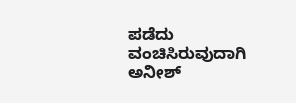ಪಡೆದು ವಂಚಿಸಿರುವುದಾಗಿ ಅನೀಶ್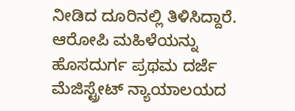ನೀಡಿದ ದೂರಿನಲ್ಲಿ ತಿಳಿಸಿದ್ದಾರೆ. ಆರೋಪಿ ಮಹಿಳೆಯನ್ನು ಹೊಸದುರ್ಗ ಪ್ರಥಮ ದರ್ಜೆ ಮೆಜಿಸ್ಟ್ರೇಟ್ ನ್ಯಾಯಾಲಯದ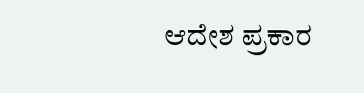ಆದೇಶ ಪ್ರಕಾರ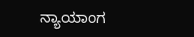ನ್ಯಾಯಾಂಗ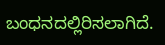ಬಂಧನದಲ್ಲಿರಿಸಲಾಗಿದೆ.